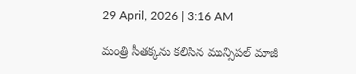29 April, 2026 | 3:16 AM

మంత్రి సీతక్కను కలిసిన మున్సిపల్ మాజీ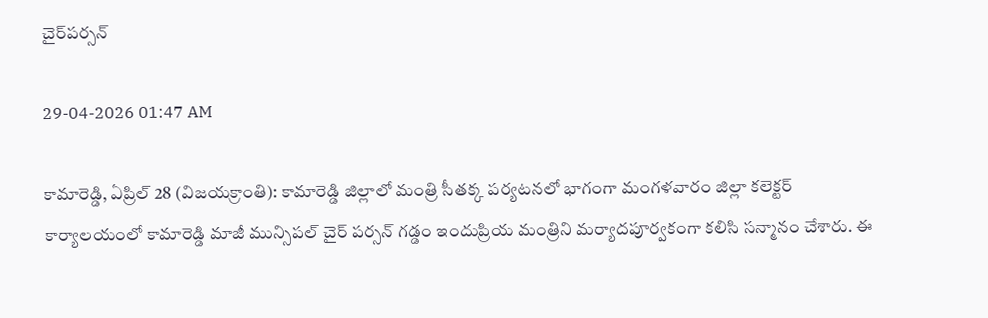చైర్‌పర్సన్

29-04-2026 01:47 AM

కామారెడ్డి, ఏప్రిల్ 28 (విజయక్రాంతి): కామారెడ్డి జిల్లాలో మంత్రి సీతక్క పర్యటనలో భాగంగా మంగళవారం జిల్లా కలెక్టర్ కార్యాలయంలో కామారెడ్డి మాజీ మున్సిపల్ చైర్ పర్సన్ గడ్డం ఇందుప్రియ మంత్రిని మర్యాదపూర్వకంగా కలిసి సన్మానం చేశారు. ఈ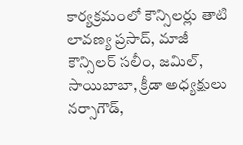కార్యక్రమంలో కౌన్సిలర్లు తాటి లావణ్య ప్రసాద్, మాజీ కౌన్సిలర్ సలీం, జమిల్, సాయిబాబా, క్రీడా అధ్యక్షులు నర్సాగౌడ్,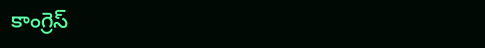కాంగ్రెస్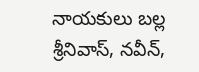నాయకులు బల్ల శ్రీనివాస్, నవీన్,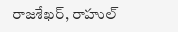రాజశేఖర్, రాహుల్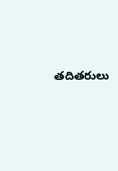తదితరులు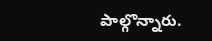పాల్గొన్నారు.